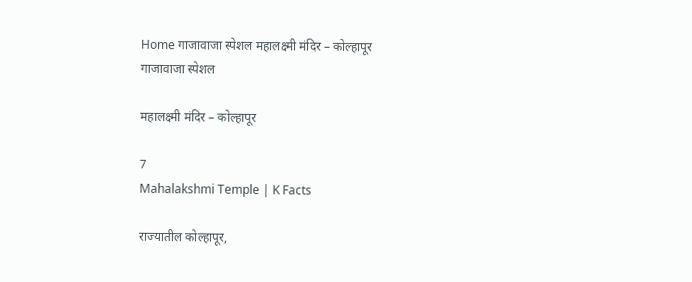Home गाजावाजा स्पेशल महालक्ष्मी मंदिर – कोल्हापूर
गाजावाजा स्पेशल

महालक्ष्मी मंदिर – कोल्हापूर

7
Mahalakshmi Temple | K Facts

राज्यातील कोल्हापूर,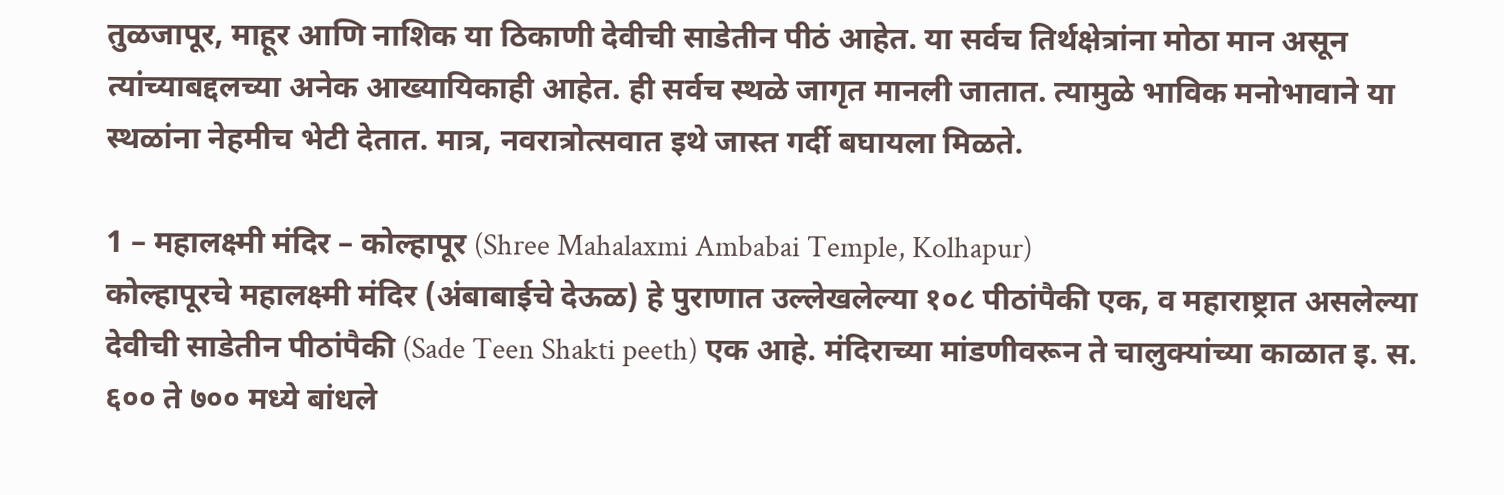तुळजापूर, माहूर आणि नाशिक या ठिकाणी देवीची साडेतीन पीठं आहेत. या सर्वच तिर्थक्षेत्रांना मोठा मान असून त्यांच्याबद्दलच्या अनेक आख्यायिकाही आहेत. ही सर्वच स्थळे जागृत मानली जातात. त्यामुळे भाविक मनोभावाने या स्थळांना नेहमीच भेटी देतात. मात्र, नवरात्रोत्सवात इथे जास्त गर्दी बघायला मिळते.

1 – महालक्ष्मी मंदिर – कोल्हापूर (Shree Mahalaxmi Ambabai Temple, Kolhapur)
कोल्हापूरचे महालक्ष्मी मंदिर (अंबाबाईचे देऊळ) हे पुराणात उल्लेखलेल्या १०८ पीठांपैकी एक, व महाराष्ट्रात असलेल्या देवीची साडेतीन पीठांपैकी (Sade Teen Shakti peeth) एक आहे. मंदिराच्या मांडणीवरून ते चालुक्यांच्या काळात इ. स. ६०० ते ७०० मध्ये बांधले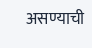असण्याची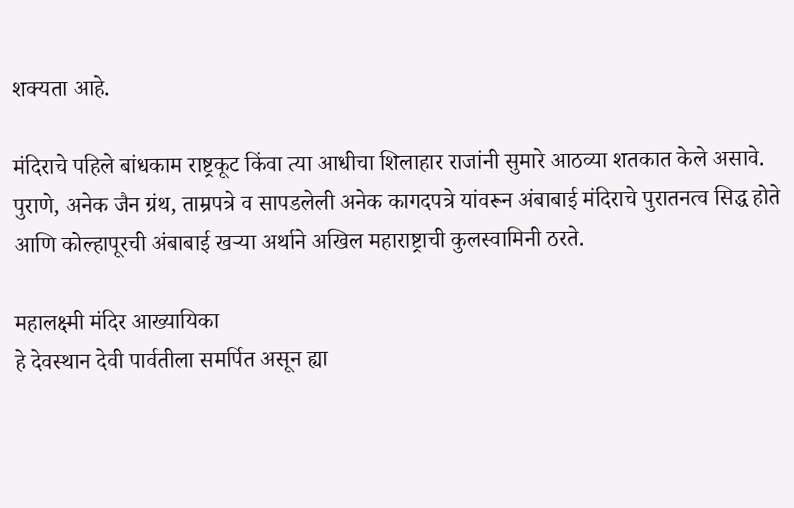शक्यता आहे.

मंदिराचे पहिले बांधकाम राष्ट्रकूट किंवा त्या आधीचा शिलाहार राजांनी सुमारे आठव्या शतकात केले असावे. पुराणे, अनेक जैन ग्रंथ, ताम्रपत्रे व सापडलेली अनेक कागदपत्रे यांवरून अंबाबाई मंदिराचे पुरातनत्व सिद्ध होते आणि कोल्हापूरची अंबाबाई खर्‍या अर्थाने अखिल महाराष्ट्राची कुलस्वामिनी ठरते.

महालक्ष्मी मंदिर आख्यायिका
हे देवस्थान देवी पार्वतीला समर्पित असून ह्या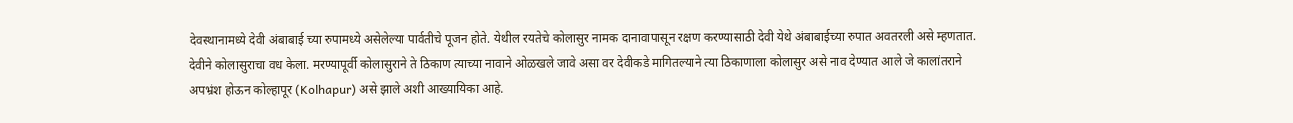देवस्थानामध्ये देवी अंबाबाई च्या रुपामध्ये असेलेल्या पार्वतीचे पूजन होते. येथील रयतेचे कोलासुर नामक दानावापासून रक्षण करण्यासाठी देवी येथे अंबाबाईच्या रुपात अवतरली असे म्हणतात. देवीने कोलासुराचा वध केला. मरण्यापूर्वी कोलासुराने ते ठिकाण त्याच्या नावाने ओळखले जावे असा वर देवीकडे मागितल्याने त्या ठिकाणाला कोलासुर असे नाव देण्यात आले जे कालांतराने अपभ्रंश होऊन कोल्हापूर (Kolhapur) असे झाले अशी आख्यायिका आहे.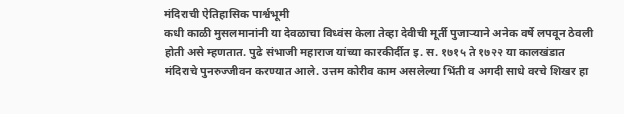मंदिराची ऐतिहासिक पार्श्वभूमी
कधी काळी मुसलमानांनी या देवळाचा विध्वंस केला तेव्हा देवीची मूर्ती पुजार्‍याने अनेक वर्षे लपवून ठेवली होती असे म्हणतात. पुढे संभाजी महाराज यांच्या कारकीर्दीत इ. स. १७१५ ते १७२२ या कालखंडात मंदिराचे पुनरुज्जीवन करण्यात आले. उत्तम कोरीव काम असलेल्या भिंती व अगदी साधे वरचे शिखर हा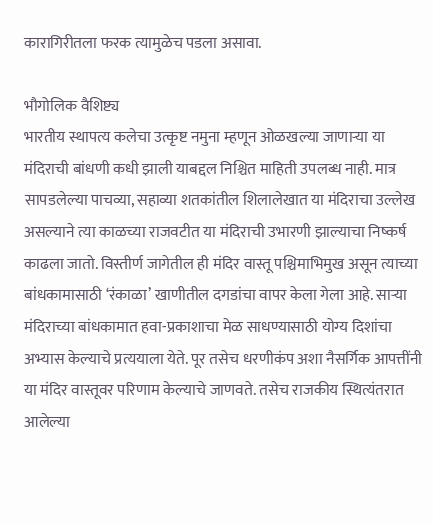कारागिरीतला फरक त्यामुळेच पडला असावा.

भौगोलिक वैशिष्ट्य
भारतीय स्थापत्य कलेचा उत्कृष्ट नमुना म्हणून ओळखल्या जाणाऱ्या या मंदिराची बांधणी कधी झाली याबद्दल निश्चित माहिती उपलब्ध नाही. मात्र सापडलेल्या पाचव्या, सहाव्या शतकांतील शिलालेखात या मंदिराचा उल्लेख असल्याने त्या काळच्या राजवटीत या मंदिराची उभारणी झाल्याचा निष्कर्ष काढला जातो. विस्तीर्ण जागेतील ही मंदिर वास्तू पश्चिमाभिमुख असून त्याच्या बांधकामासाठी ‘रंकाळा’ खाणीतील दगडांचा वापर केला गेला आहे. साऱ्या मंदिराच्या बांधकामात हवा-प्रकाशाचा मेळ साधण्यासाठी योग्य दिशांचा अभ्यास केल्याचे प्रत्ययाला येते. पूर तसेच धरणीकंप अशा नैसर्गिक आपत्तींनी या मंदिर वास्तूवर परिणाम केल्याचे जाणवते. तसेच राजकीय स्थित्यंतरात आलेल्या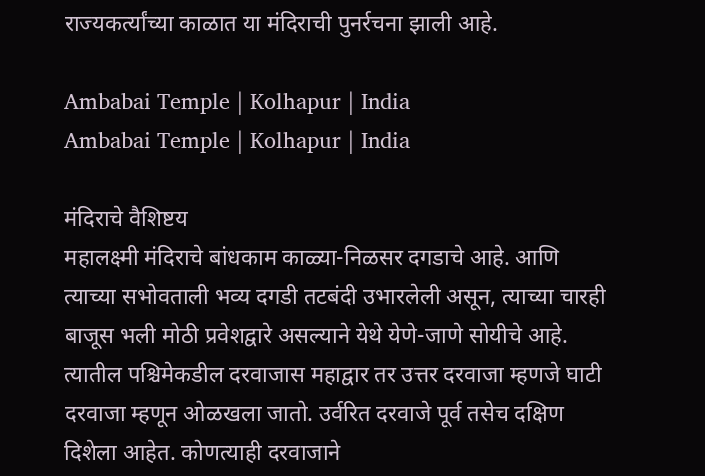राज्यकर्त्यांच्या काळात या मंदिराची पुनर्रचना झाली आहे.

Ambabai Temple | Kolhapur | India
Ambabai Temple | Kolhapur | India

मंदिराचे वैशिष्टय
महालक्ष्मी मंदिराचे बांधकाम काळ्या-निळसर दगडाचे आहे. आणि त्याच्या सभोवताली भव्य दगडी तटबंदी उभारलेली असून, त्याच्या चारही बाजूस भली मोठी प्रवेशद्वारे असल्याने येथे येणे-जाणे सोयीचे आहे. त्यातील पश्चिमेकडील दरवाजास महाद्वार तर उत्तर दरवाजा म्हणजे घाटी दरवाजा म्हणून ओळखला जातो. उर्वरित दरवाजे पूर्व तसेच दक्षिण दिशेला आहेत. कोणत्याही दरवाजाने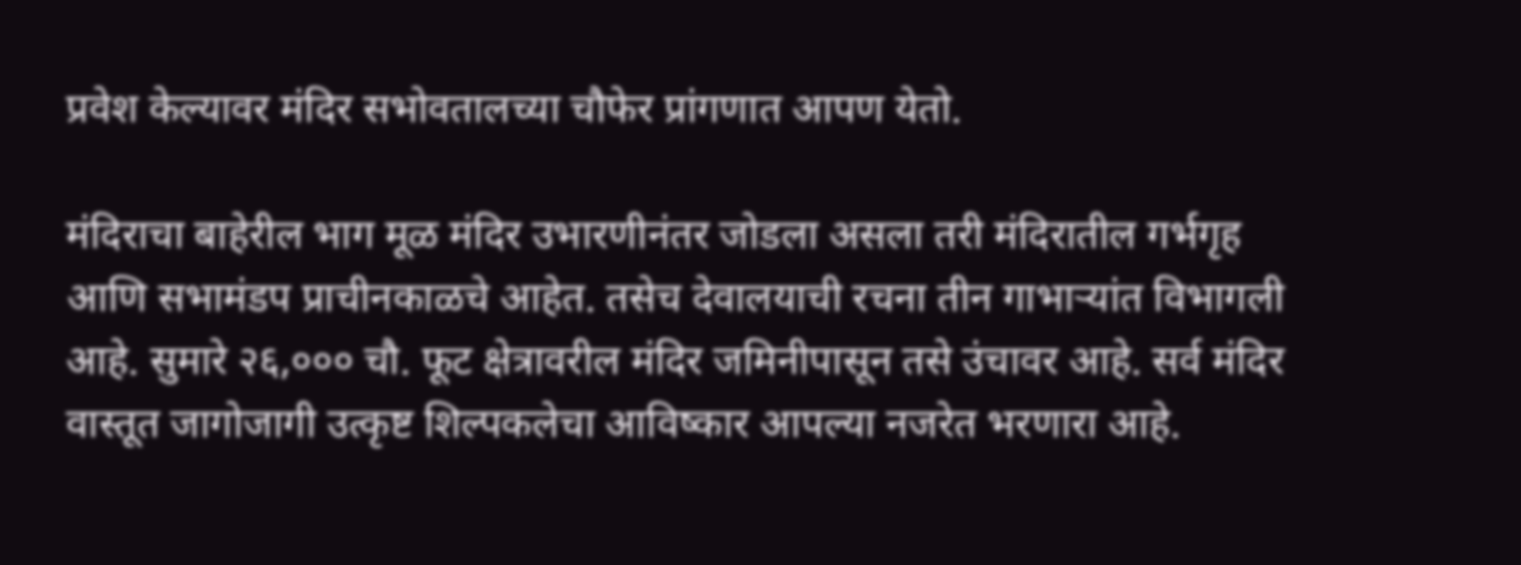प्रवेश केल्यावर मंदिर सभोवतालच्या चौफेर प्रांगणात आपण येतो.

मंदिराचा बाहेरील भाग मूळ मंदिर उभारणीनंतर जोडला असला तरी मंदिरातील गर्भगृह आणि सभामंडप प्राचीनकाळचे आहेत. तसेच देवालयाची रचना तीन गाभाऱ्यांत विभागली आहे. सुमारे २६,००० चौ. फूट क्षेत्रावरील मंदिर जमिनीपासून तसे उंचावर आहे. सर्व मंदिर वास्तूत जागोजागी उत्कृष्ट शिल्पकलेचा आविष्कार आपल्या नजरेत भरणारा आहे.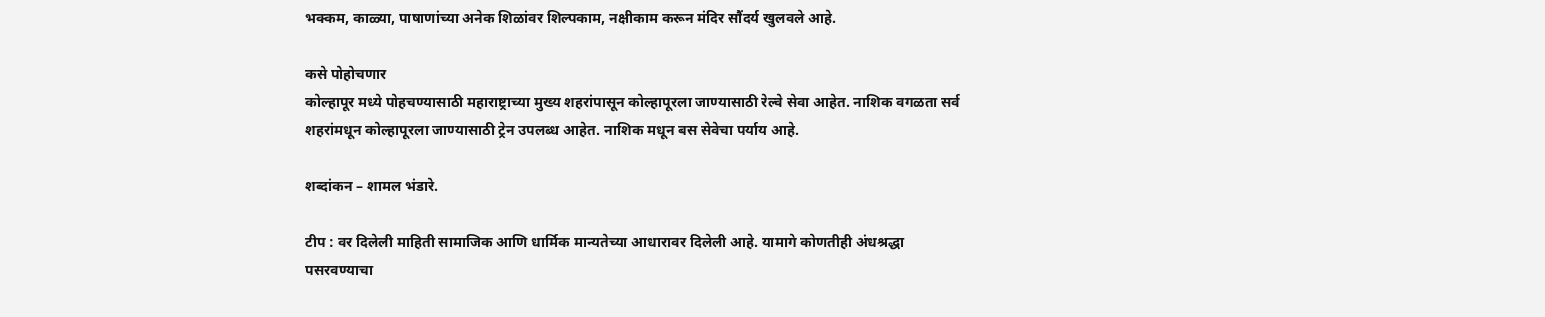भक्कम, काळ्या, पाषाणांच्या अनेक शिळांवर शिल्पकाम, नक्षीकाम करून मंदिर सौंदर्य खुलवले आहे.

कसे पोहोचणार
कोल्हापूर मध्ये पोहचण्यासाठी महाराष्ट्राच्या मुख्य शहरांपासून कोल्हापूरला जाण्यासाठी रेल्वे सेवा आहेत. नाशिक वगळता सर्व शहरांमधून कोल्हापूरला जाण्यासाठी ट्रेन उपलब्ध आहेत. नाशिक मधून बस सेवेचा पर्याय आहे.

शब्दांकन – शामल भंडारे.

टीप : वर दिलेली माहिती सामाजिक आणि धार्मिक मान्यतेच्या आधारावर दिलेली आहे. यामागे कोणतीही अंधश्रद्धा पसरवण्याचा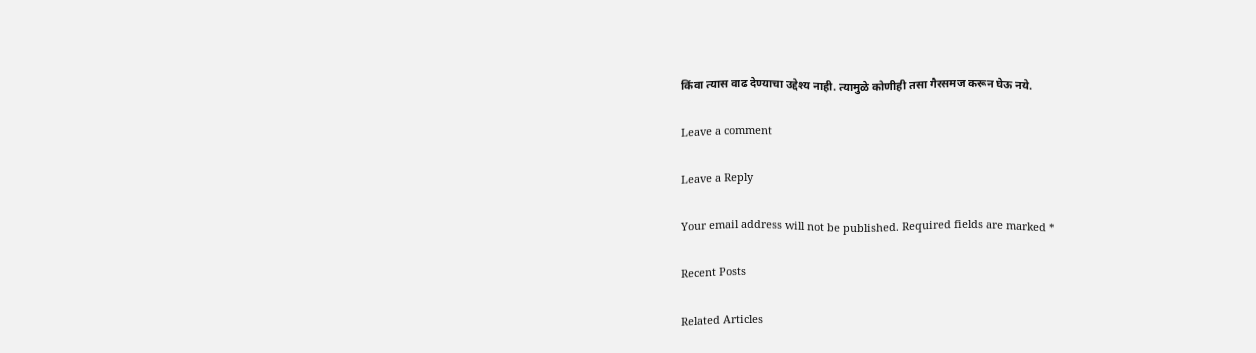किंवा त्यास वाढ देण्याचा उद्देश्य नाही. त्यामुळे कोणीही तसा गैरसमज करून घेऊ नये.

Leave a comment

Leave a Reply

Your email address will not be published. Required fields are marked *

Recent Posts

Related Articles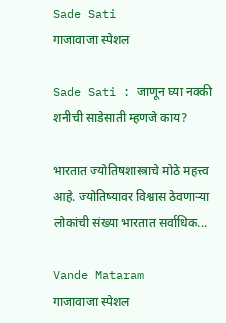Sade Sati
गाजावाजा स्पेशल

Sade Sati : जाणून घ्या नक्की शनीची साडेसाती म्हणजे काय?

भारतात ज्योतिषशास्त्राचे मोठे महत्त्व आहे. ज्योतिष्यावर विश्वास ठेवणाऱ्या लोकांची संख्या भारतात सर्वाधिक...

Vande Mataram
गाजावाजा स्पेशल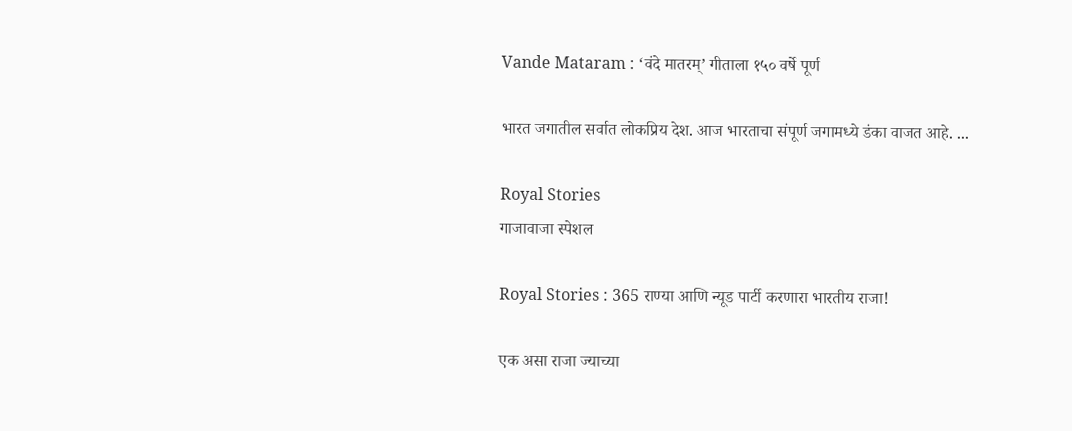Vande Mataram : ‘वंदे मातरम्’ गीताला १५० वर्षे पूर्ण

भारत जगातील सर्वात लोकप्रिय देश. आज भारताचा संपूर्ण जगामध्ये डंका वाजत आहे. ...

Royal Stories
गाजावाजा स्पेशल

Royal Stories : 365 राण्या आणि न्यूड पार्टी करणारा भारतीय राजा!

एक असा राजा ज्याच्या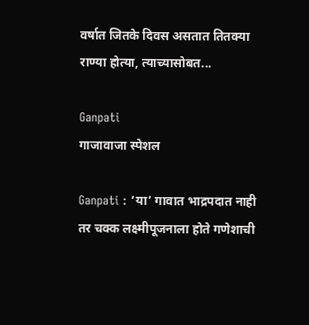वर्षात जितके दिवस असतात तितक्या राण्या होत्या, त्याच्यासोबत...

Ganpati
गाजावाजा स्पेशल

Ganpati : ‘या’ गावात भाद्रपदात नाही तर चक्क लक्ष्मीपूजनाला होते गणेशाची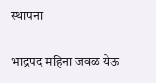स्थापना

भाद्रपद महिना जवळ येऊ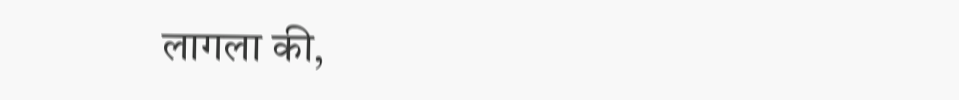लागला की,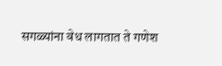सगळ्यांना वेध लागतात ते गणेश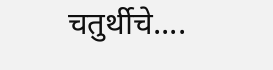चतुर्थीचे....